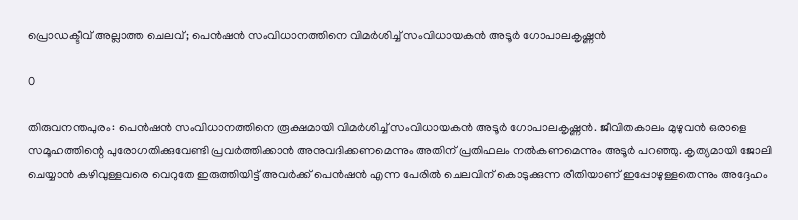പ്രൊഡക്ടീവ് അല്ലാത്ത ചെലവ്; പെൻഷൻ സംവിധാനത്തിനെ വിമർശിച്ച് സംവിധായകൻ അടൂർ ഗോപാലകൃഷ്ണൻ

0

തിരുവനന്തപുരം: പെൻഷൻ സംവിധാനത്തിനെ രൂക്ഷമായി വിമർശിച്ച് സംവിധായകൻ അടൂർ ഗോപാലകൃഷ്ണൻ. ജീവിതകാലം മുഴുവൻ ഒരാളെ സമൂഹത്തിന്റെ പുരോഗതിക്കുവേണ്ടി പ്രവർത്തിക്കാൻ അനുവദിക്കണമെന്നും അതിന് പ്രതിഫലം നൽകണമെന്നും അടൂർ പറഞ്ഞു. കൃത്യമായി ജോലി ചെയ്യാൻ കഴിവുള്ളവരെ വെറുതേ ഇരുത്തിയിട്ട് അവർക്ക് പെൻഷൻ എന്ന പേരിൽ ചെലവിന് കൊടുക്കുന്ന രീതിയാണ്‌ ഇപ്പോഴുള്ളതെന്നും അദ്ദേഹം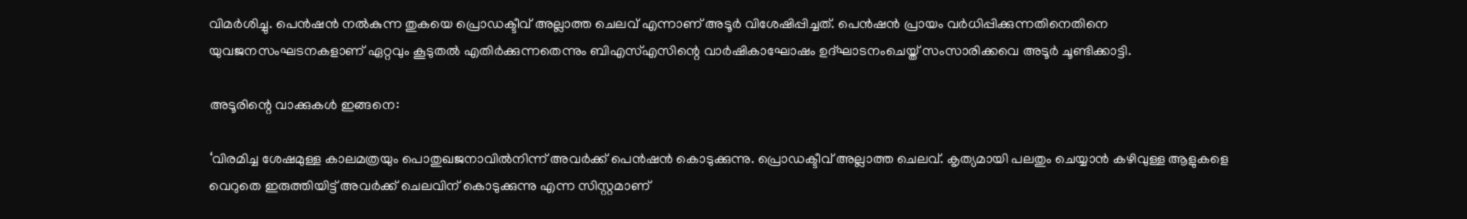വിമർശിച്ചു. പെൻഷൻ നൽകുന്ന തുകയെ പ്രൊഡക്ടീവ് അല്ലാത്ത ചെലവ് എന്നാണ് അടൂർ വിശേഷിപ്പിച്ചത്. പെൻഷൻ പ്രായം വർധിപ്പിക്കുന്നതിനെതിനെ യുവജനസംഘടനകളാണ് ഏറ്റവും കൂടുതൽ എതിർക്കുന്നതെന്നും ബിഎസ്എസിന്റെ വാർഷികാഘോഷം ഉദ്ഘാടനംചെയ്ത്‌ സംസാരിക്കവെ അടൂർ ചൂണ്ടിക്കാട്ടി.

അടൂരിന്റെ വാക്കുകൾ ഇങ്ങനെ:

‘വിരമിച്ച ശേഷമുള്ള കാലമത്രയും പൊതുഖജനാവിൽനിന്ന് അവർക്ക് പെൻഷൻ കൊടുക്കുന്നു. പ്രൊഡക്ടീവ് അല്ലാത്ത ചെലവ്. കൃത്യമായി പലതും ചെയ്യാൻ കഴിവുള്ള ആളുകളെ വെറുതെ ഇരുത്തിയിട്ട് അവർക്ക് ചെലവിന് കൊടുക്കുന്നു എന്ന സിസ്റ്റമാണ്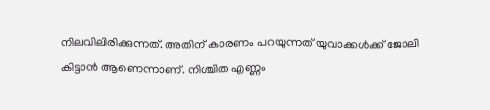നിലവിലിരിക്കുന്നത്. അതിന് കാരണം പറയുന്നത് യുവാക്കൾക്ക് ജോലി കിട്ടാൻ ആണെന്നാണ്. നിശ്ചിത എണ്ണം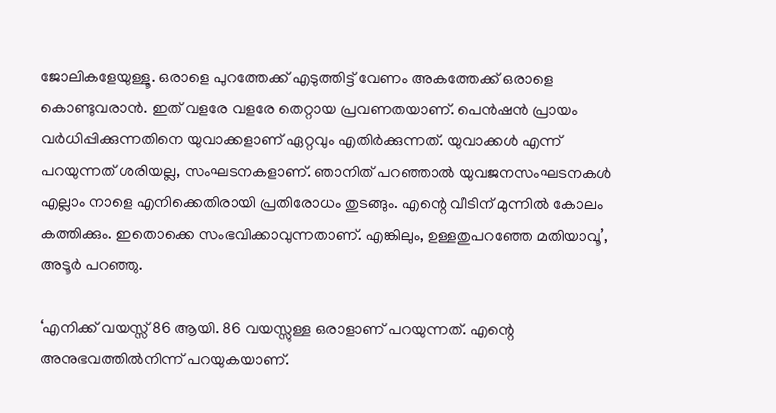ജോലികളേയുള്ളൂ. ഒരാളെ പുറത്തേക്ക് എടുത്തിട്ട് വേണം അകത്തേക്ക് ഒരാളെ കൊണ്ടുവരാൻ. ഇത് വളരേ വളരേ തെറ്റായ പ്രവണതയാണ്. പെൻഷൻ പ്രായം വർധിപ്പിക്കുന്നതിനെ യുവാക്കളാണ് ഏറ്റവും എതിർക്കുന്നത്. യുവാക്കൾ എന്ന് പറയുന്നത് ശരിയല്ല, സംഘടനകളാണ്. ഞാനിത് പറഞ്ഞാൽ യുവജനസംഘടനകൾ എല്ലാം നാളെ എനിക്കെതിരായി പ്രതിരോധം തുടങ്ങും. എന്റെ വീടിന് മുന്നിൽ കോലം കത്തിക്കും. ഇതൊക്കെ സംഭവിക്കാവുന്നതാണ്. എങ്കിലും, ഉള്ളതുപറഞ്ഞേ മതിയാവൂ’, അടൂർ പറഞ്ഞു.

‘എനിക്ക് വയസ്സ് 86 ആയി. 86 വയസ്സുള്ള ഒരാളാണ് പറയുന്നത്. എന്റെ അനുഭവത്തിൽനിന്ന് പറയുകയാണ്.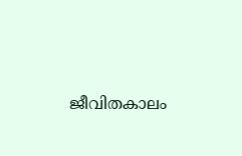ജീവിതകാലം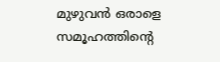മുഴുവൻ ഒരാളെ സമൂഹത്തിന്റെ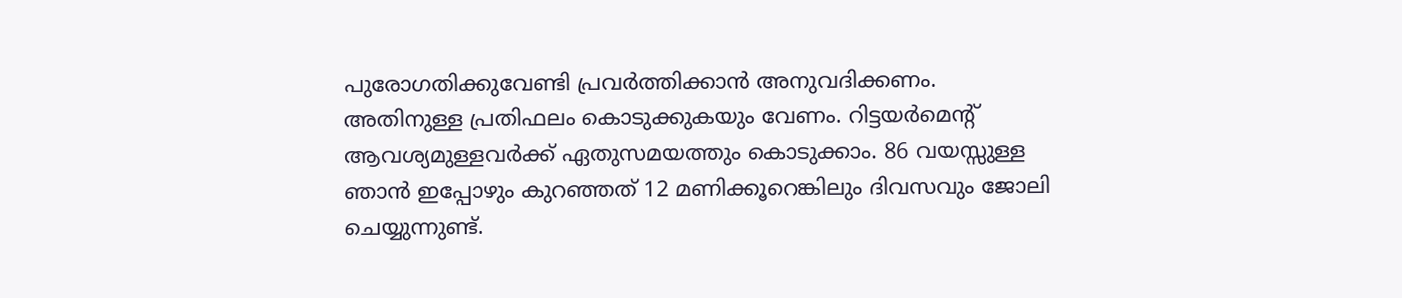പുരോഗതിക്കുവേണ്ടി പ്രവർത്തിക്കാൻ അനുവദിക്കണം. അതിനുള്ള പ്രതിഫലം കൊടുക്കുകയും വേണം. റിട്ടയർമെന്റ് ആവശ്യമുള്ളവർക്ക് ഏതുസമയത്തും കൊടുക്കാം. 86 വയസ്സുള്ള ഞാൻ ഇപ്പോഴും കുറഞ്ഞത് 12 മണിക്കൂറെങ്കിലും ദിവസവും ജോലി ചെയ്യുന്നുണ്ട്.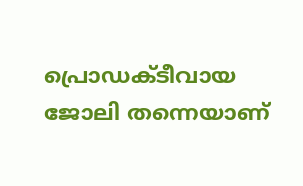പ്രൊഡക്ടീവായ ജോലി തന്നെയാണ്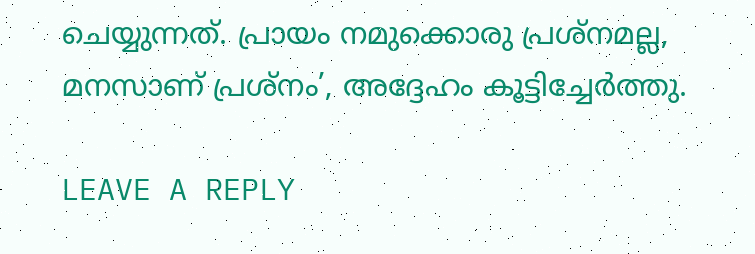ചെയ്യുന്നത്. പ്രായം നമുക്കൊരു പ്രശ്‌നമല്ല, മനസാണ് പ്രശ്‌നം’, അദ്ദേഹം കൂട്ടിച്ചേർത്തു.

LEAVE A REPLY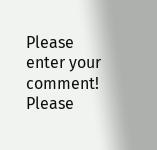Please enter your comment!
Please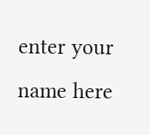enter your name here